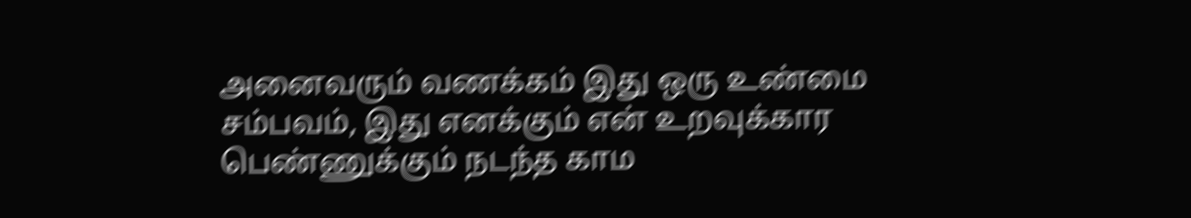அனைவரும் வணக்கம் இது ஒரு உண்மை சம்பவம், இது எனக்கும் என் உறவுக்கார பெண்ணுக்கும் நடந்த காம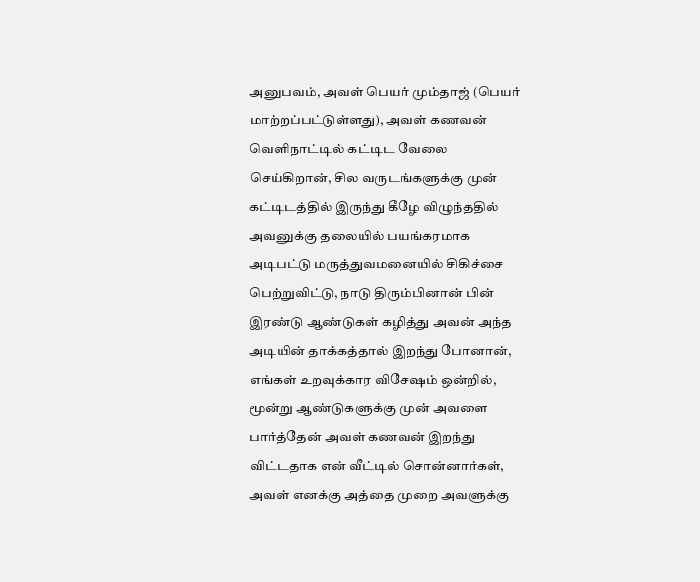அனுபவம், அவள் பெயர் மும்தாஜ் (பெயர் மாற்றப்பட்டுள்ளது), அவள் கணவன் வெளிநாட்டில் கட்டிட வேலை செய்கிறான், சில வருடங்களுக்கு முன் கட்டிடத்தில் இருந்து கீழே விழுந்ததில் அவனுக்கு தலையில் பயங்கரமாக அடிபட்டு மருத்துவமனையில் சிகிச்சை பெற்றுவிட்டு, நாடு திரும்பினான் பின் இரண்டு ஆண்டுகள் கழித்து அவன் அந்த அடியின் தாக்கத்தால் இறந்து போனான், எங்கள் உறவுக்கார விசேஷம் ஒன்றில், மூன்று ஆண்டுகளுக்கு முன் அவளை பார்த்தேன் அவள் கணவன் இறந்து விட்டதாக என் வீட்டில் சொன்னார்கள், அவள் எனக்கு அத்தை முறை அவளுக்கு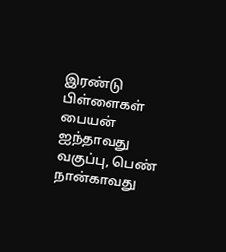இரண்டு பிள்ளைகள் பையன் ஐந்தாவது வகுப்பு, பெண் நான்காவது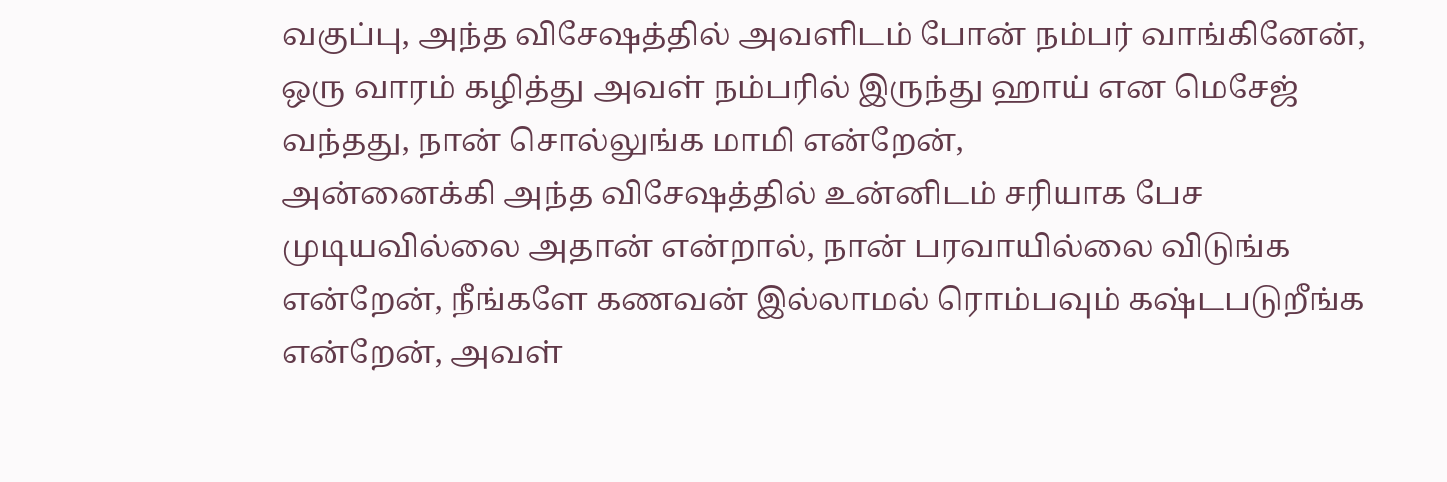வகுப்பு, அந்த விசேஷத்தில் அவளிடம் போன் நம்பர் வாங்கினேன், ஒரு வாரம் கழித்து அவள் நம்பரில் இருந்து ஹாய் என மெசேஜ் வந்தது, நான் சொல்லுங்க மாமி என்றேன்,
அன்னைக்கி அந்த விசேஷத்தில் உன்னிடம் சரியாக பேச முடியவில்லை அதான் என்றால், நான் பரவாயில்லை விடுங்க என்றேன், நீங்களே கணவன் இல்லாமல் ரொம்பவும் கஷ்டபடுறீங்க என்றேன், அவள்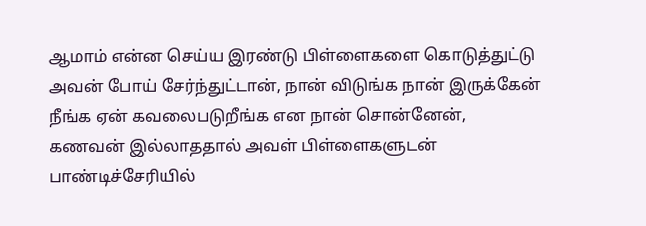ஆமாம் என்ன செய்ய இரண்டு பிள்ளைகளை கொடுத்துட்டு அவன் போய் சேர்ந்துட்டான், நான் விடுங்க நான் இருக்கேன் நீங்க ஏன் கவலைபடுறீங்க என நான் சொன்னேன், கணவன் இல்லாததால் அவள் பிள்ளைகளுடன் பாண்டிச்சேரியில்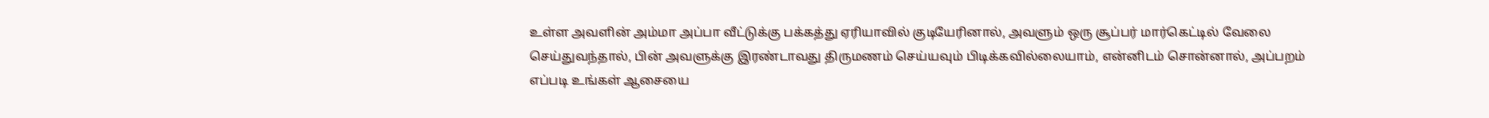உள்ள அவளின் அம்மா அப்பா வீட்டுக்கு பக்கத்து ஏரியாவில் குடியேரினால், அவளும் ஒரு சூப்பர் மார்கெட்டில் வேலை செய்துவந்தால், பின் அவளுக்கு இரண்டாவது திருமணம் செய்யவும் பிடிக்கவில்லையாம், என்னிடம் சொன்னால், அப்பறம் எப்படி உங்கள் ஆசையை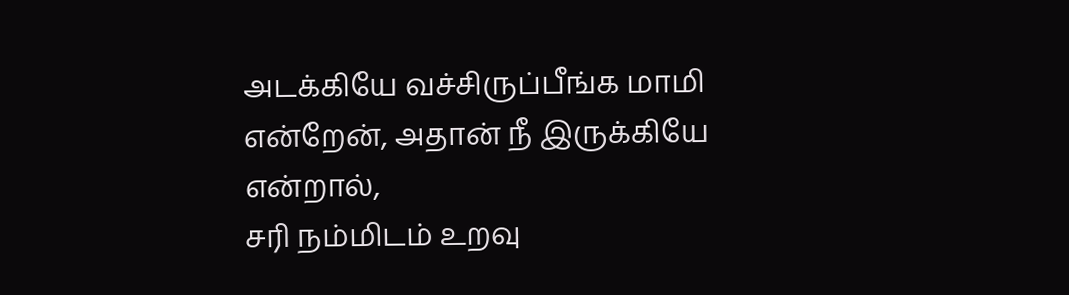அடக்கியே வச்சிருப்பீங்க மாமி என்றேன், அதான் நீ இருக்கியே என்றால்,
சரி நம்மிடம் உறவு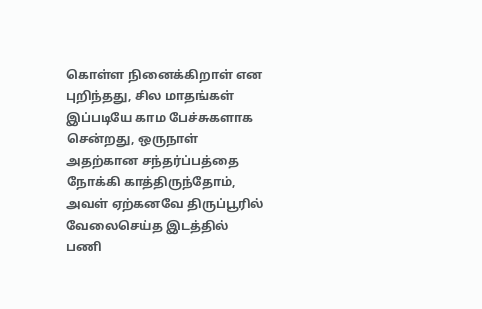கொள்ள நினைக்கிறாள் என புறிந்தது, சில மாதங்கள் இப்படியே காம பேச்சுகளாக சென்றது, ஒருநாள் அதற்கான சந்தர்ப்பத்தை நோக்கி காத்திருந்தோம், அவள் ஏற்கனவே திருப்பூரில் வேலைசெய்த இடத்தில் பணி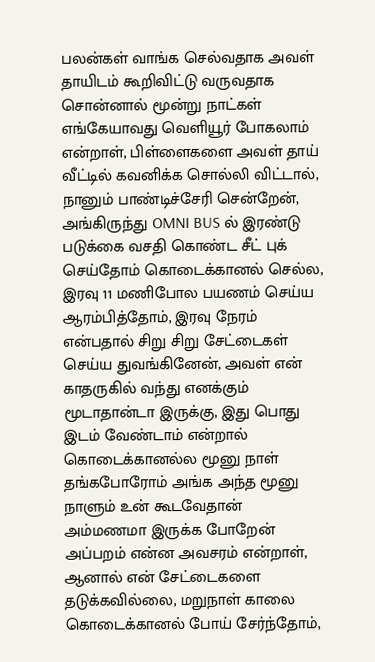பலன்கள் வாங்க செல்வதாக அவள் தாயிடம் கூறிவிட்டு வருவதாக சொன்னால் மூன்று நாட்கள் எங்கேயாவது வெளியூர் போகலாம் என்றாள், பிள்ளைகளை அவள் தாய் வீட்டில் கவனிக்க சொல்லி விட்டால், நானும் பாண்டிச்சேரி சென்றேன், அங்கிருந்து OMNI BUS ல் இரண்டு படுக்கை வசதி கொண்ட சீட் புக் செய்தோம் கொடைக்கானல் செல்ல, இரவு 11 மணிபோல பயணம் செய்ய ஆரம்பித்தோம், இரவு நேரம் என்பதால் சிறு சிறு சேட்டைகள் செய்ய துவங்கினேன், அவள் என் காதருகில் வந்து எனக்கும் மூடாதான்டா இருக்கு, இது பொது இடம் வேண்டாம் என்றால் கொடைக்கானல்ல மூனு நாள் தங்கபோரோம் அங்க அந்த மூனு நாளும் உன் கூடவேதான் அம்மணமா இருக்க போறேன் அப்பறம் என்ன அவசரம் என்றாள், ஆனால் என் சேட்டைகளை தடுக்கவில்லை, மறுநாள் காலை கொடைக்கானல் போய் சேர்ந்தோம்,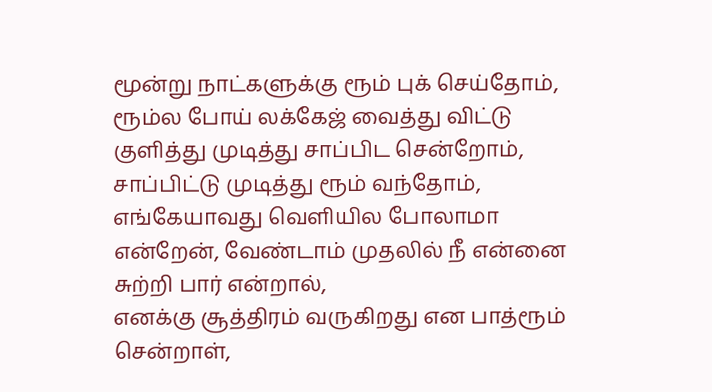மூன்று நாட்களுக்கு ரூம் புக் செய்தோம், ரூம்ல போய் லக்கேஜ் வைத்து விட்டு குளித்து முடித்து சாப்பிட சென்றோம், சாப்பிட்டு முடித்து ரூம் வந்தோம், எங்கேயாவது வெளியில போலாமா என்றேன், வேண்டாம் முதலில் நீ என்னை சுற்றி பார் என்றால்,
எனக்கு சூத்திரம் வருகிறது என பாத்ரூம் சென்றாள்,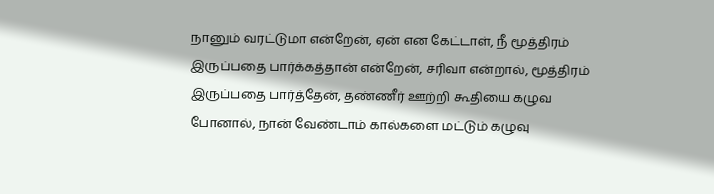நானும் வரட்டுமா என்றேன், ஏன் என கேட்டாள், நீ மூத்திரம் இருப்பதை பார்க்கத்தான் என்றேன், சரிவா என்றால், மூத்திரம் இருப்பதை பார்த்தேன், தண்ணீர் ஊற்றி கூதியை கழுவ போனால், நான் வேண்டாம் கால்களை மட்டும் கழுவு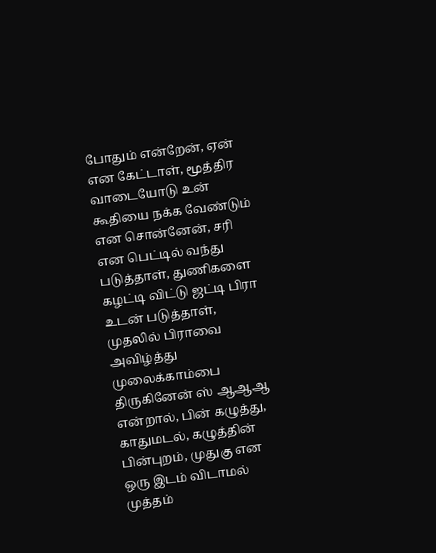போதும் என்றேன், ஏன் என கேட்டாள், மூத்திர வாடையோடு உன் கூதியை நக்க வேண்டும் என சொன்னேன், சரி என பெட்டில் வந்து படுத்தாள், துணிகளை கழட்டி விட்டு ஜட்டி பிரா உடன் படுத்தாள், முதலில் பிராவை அவிழ்த்து முலைக்காம்பை திருகினேன் ஸ் ஆஆஆ என்றால், பின் கழுத்து, காதுமடல், கழுத்தின் பின்புறம், முதுகு என ஒரு இடம் விடாமல் முத்தம்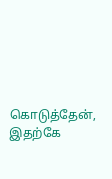கொடுத்தேன், இதற்கே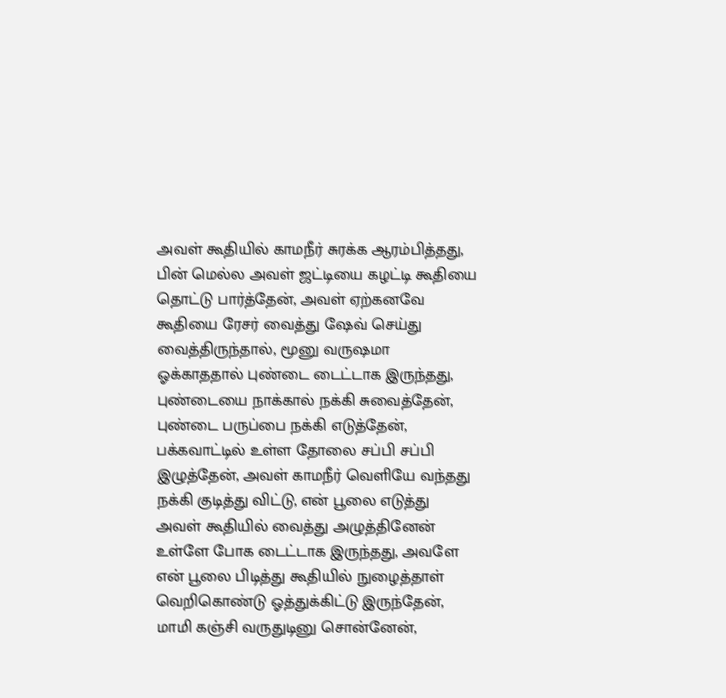அவள் கூதியில் காமநீர் சுரக்க ஆரம்பித்தது, பின் மெல்ல அவள் ஜட்டியை கழட்டி கூதியை தொட்டு பார்த்தேன், அவள் ஏற்கனவே கூதியை ரேசர் வைத்து ஷேவ் செய்து வைத்திருந்தால், மூனு வருஷமா ஓக்காததால் புண்டை டைட்டாக இருந்தது,
புண்டையை நாக்கால் நக்கி சுவைத்தேன், புண்டை பருப்பை நக்கி எடுத்தேன், பக்கவாட்டில் உள்ள தோலை சப்பி சப்பி இழுத்தேன், அவள் காமநீர் வெளியே வந்தது நக்கி குடித்து விட்டு, என் பூலை எடுத்து அவள் கூதியில் வைத்து அழுத்தினேன் உள்ளே போக டைட்டாக இருந்தது, அவளே என் பூலை பிடித்து கூதியில் நுழைத்தாள் வெறிகொண்டு ஓத்துக்கிட்டு இருந்தேன், மாமி கஞ்சி வருதுடினு சொன்னேன்,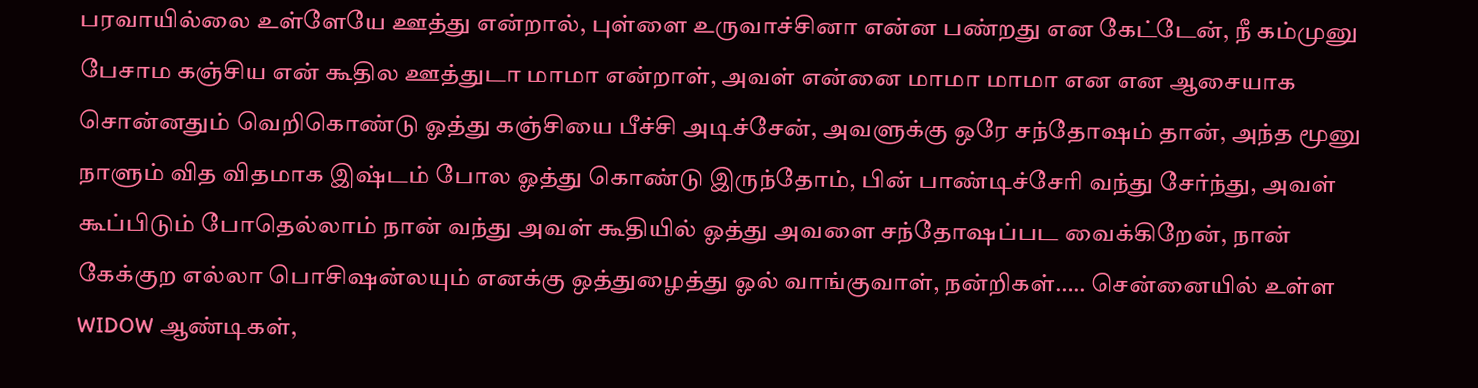பரவாயில்லை உள்ளேயே ஊத்து என்றால், புள்ளை உருவாச்சினா என்ன பண்றது என கேட்டேன், நீ கம்முனு பேசாம கஞ்சிய என் கூதில ஊத்துடா மாமா என்றாள், அவள் என்னை மாமா மாமா என என ஆசையாக சொன்னதும் வெறிகொண்டு ஓத்து கஞ்சியை பீச்சி அடிச்சேன், அவளுக்கு ஒரே சந்தோஷம் தான், அந்த மூனு நாளும் வித விதமாக இஷ்டம் போல ஓத்து கொண்டு இருந்தோம், பின் பாண்டிச்சேரி வந்து சேர்ந்து, அவள் கூப்பிடும் போதெல்லாம் நான் வந்து அவள் கூதியில் ஓத்து அவளை சந்தோஷப்பட வைக்கிறேன், நான் கேக்குற எல்லா பொசிஷன்லயும் எனக்கு ஒத்துழைத்து ஓல் வாங்குவாள், நன்றிகள்….. சென்னையில் உள்ள WIDOW ஆண்டிகள்,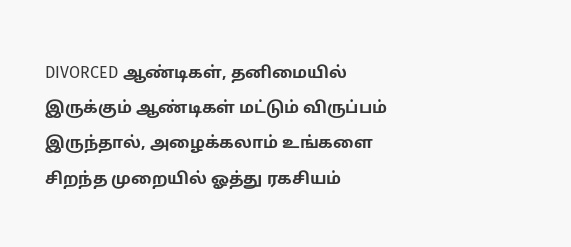DIVORCED ஆண்டிகள், தனிமையில் இருக்கும் ஆண்டிகள் மட்டும் விருப்பம் இருந்தால், அழைக்கலாம் உங்களை சிறந்த முறையில் ஓத்து ரகசியம்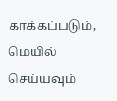காக்கப்படும், மெயில் செய்யவும்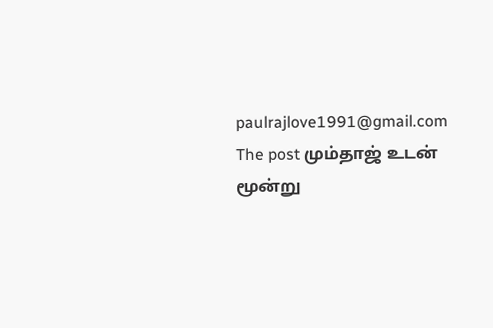paulrajlove1991@gmail.com
The post மும்தாஜ் உடன் மூன்று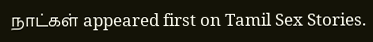நாட்கள் appeared first on Tamil Sex Stories.